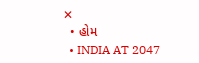✕
  • હોમ
  • INDIA AT 2047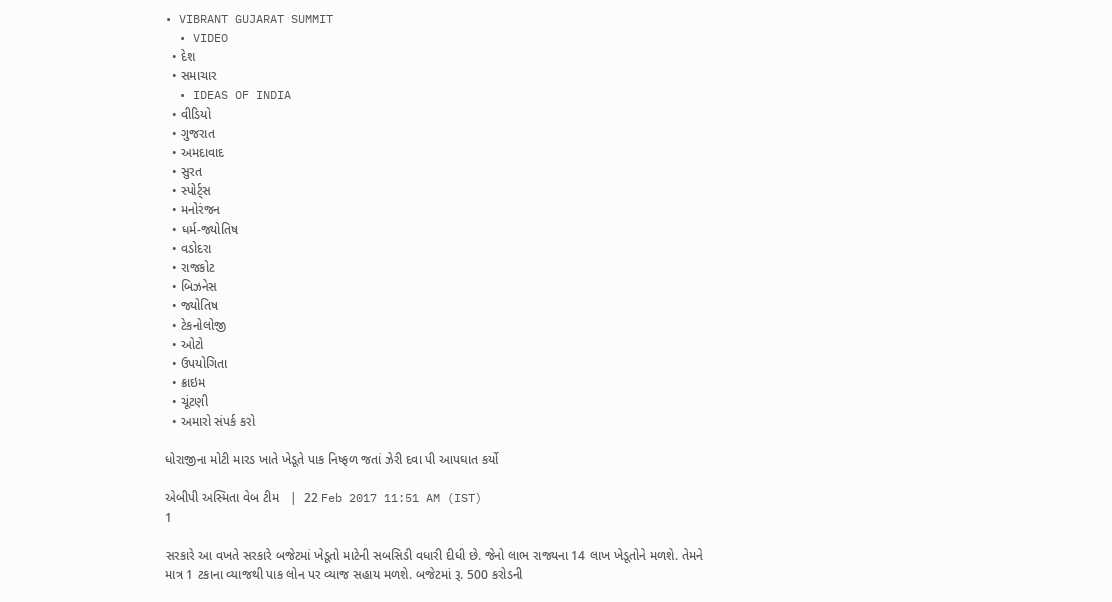• VIBRANT GUJARAT SUMMIT
  • VIDEO
  • દેશ
  • સમાચાર
  • IDEAS OF INDIA
  • વીડિયો
  • ગુજરાત
  • અમદાવાદ
  • સુરત
  • સ્પોર્ટ્સ
  • મનોરંજન
  • ધર્મ-જ્યોતિષ
  • વડોદરા
  • રાજકોટ
  • બિઝનેસ
  • જ્યોતિષ
  • ટેકનોલોજી
  • ઓટો
  • ઉપયોગિતા
  • ક્રાઇમ
  • ચૂંટણી
  • અમારો સંપર્ક કરો

ધોરાજીના મોટી મારડ ખાતે ખેડૂતે પાક નિષ્ફળ જતાં ઝેરી દવા પી આપઘાત કર્યો

એબીપી અસ્મિતા વેબ ટીમ   |  22 Feb 2017 11:51 AM (IST)
1

સરકારે આ વખતે સરકારે બજેટમાં ખેડૂતો માટેની સબસિડી વધારી દીધી છે. જેનો લાભ રાજ્યના 14 લાખ ખેડૂતોને મળશે. તેમને માત્ર 1 ટકાના વ્યાજથી પાક લોન પર વ્યાજ સહાય મળશે. બજેટમાં રૂ. 500 કરોડની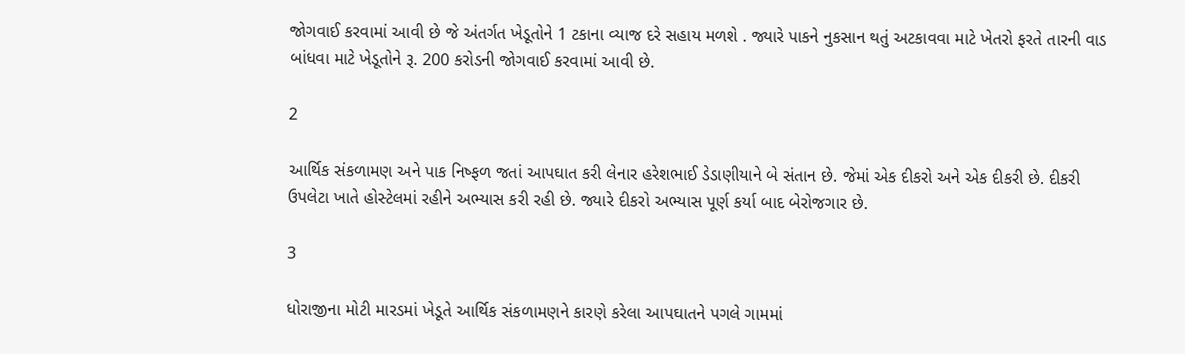જોગવાઈ કરવામાં આવી છે જે અંતર્ગત ખેડૂતોને 1 ટકાના વ્યાજ દરે સહાય મળશે . જ્યારે પાકને નુકસાન થતું અટકાવવા માટે ખેતરો ફરતે તારની વાડ બાંધવા માટે ખેડૂતોને રૂ. 200 કરોડની જોગવાઈ કરવામાં આવી છે.

2

આર્થિક સંકળામણ અને પાક નિષ્ફળ જતાં આપઘાત કરી લેનાર હરેશભાઈ ડેડાણીયાને બે સંતાન છે. જેમાં એક દીકરો અને એક દીકરી છે. દીકરી ઉપલેટા ખાતે હોસ્ટેલમાં રહીને અભ્યાસ કરી રહી છે. જ્યારે દીકરો અભ્યાસ પૂર્ણ કર્યા બાદ બેરોજગાર છે.

3

ધોરાજીના મોટી મારડમાં ખેડૂતે આર્થિક સંકળામણને કારણે કરેલા આપઘાતને પગલે ગામમાં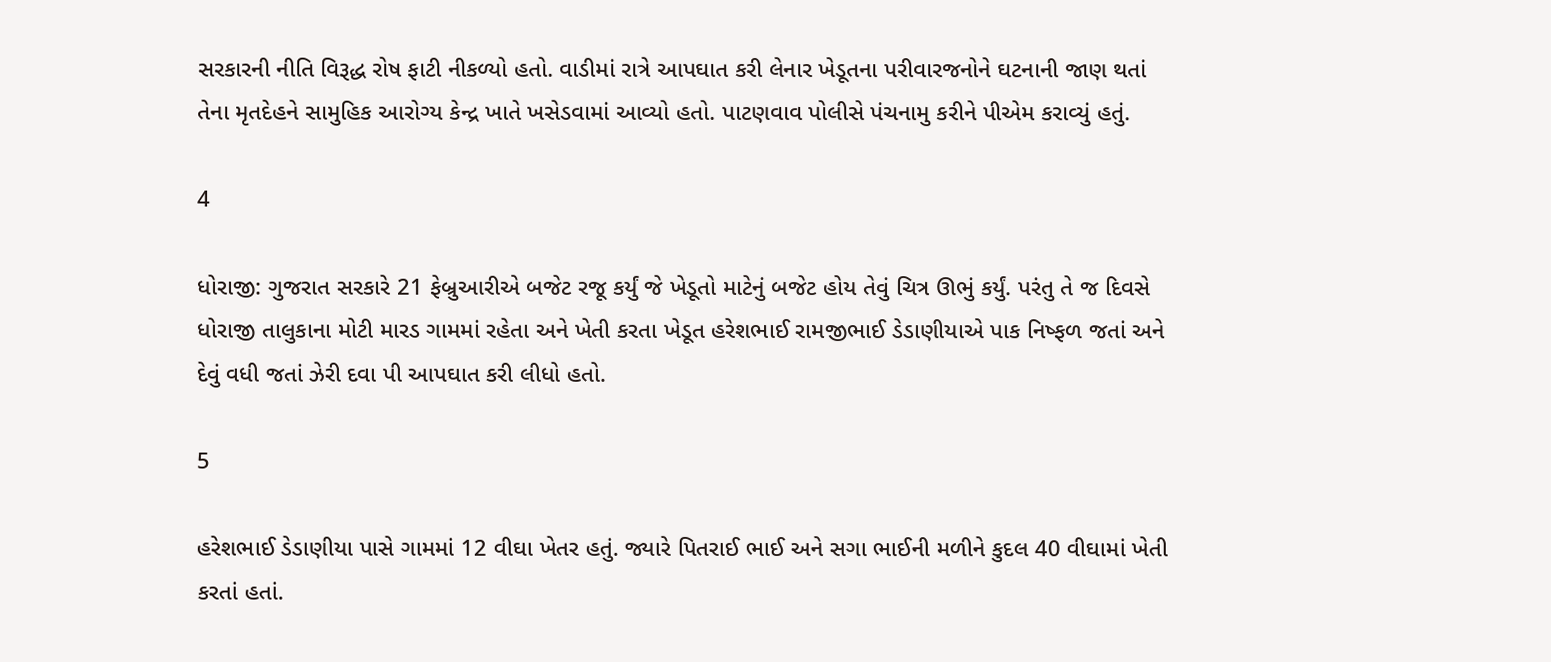સરકારની નીતિ વિરૂદ્ધ રોષ ફાટી નીકળ્યો હતો. વાડીમાં રાત્રે આપઘાત કરી લેનાર ખેડૂતના પરીવારજનોને ઘટનાની જાણ થતાં તેના મૃતદેહને સામુહિક આરોગ્ય કેન્દ્ર ખાતે ખસેડવામાં આવ્યો હતો. પાટણવાવ પોલીસે પંચનામુ કરીને પીએમ કરાવ્યું હતું.

4

ધોરાજી: ગુજરાત સરકારે 21 ફેબ્રુઆરીએ બજેટ રજૂ કર્યું જે ખેડૂતો માટેનું બજેટ હોય તેવું ચિત્ર ઊભું કર્યું. પરંતુ તે જ દિવસે ધોરાજી તાલુકાના મોટી મારડ ગામમાં રહેતા અને ખેતી કરતા ખેડૂત હરેશભાઈ રામજીભાઈ ડેડાણીયાએ પાક નિષ્ફળ જતાં અને દેવું વધી જતાં ઝેરી દવા પી આપઘાત કરી લીધો હતો.

5

હરેશભાઈ ડેડાણીયા પાસે ગામમાં 12 વીઘા ખેતર હતું. જ્યારે પિતરાઈ ભાઈ અને સગા ભાઈની મળીને કુદલ 40 વીઘામાં ખેતી કરતાં હતાં.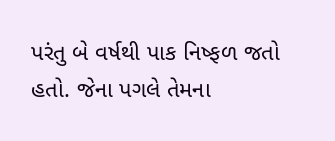પરંતુ બે વર્ષથી પાક નિષ્ફળ જતો હતો. જેના પગલે તેમના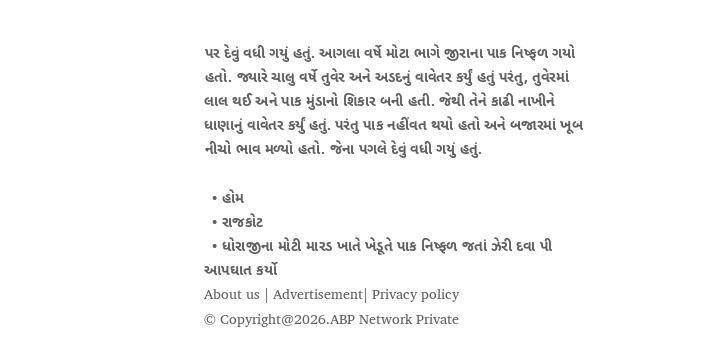પર દેવું વધી ગયું હતું. આગલા વર્ષે મોટા ભાગે જીરાના પાક નિષ્ફળ ગયો હતો. જ્યારે ચાલુ વર્ષે તુવેર અને અડદનું વાવેતર કર્યું હતું પરંતુ, તુવેરમાં લાલ થઈ અને પાક મુંડાનો શિકાર બની હતી. જેથી તેને કાઢી નાખીને ધાણાનું વાવેતર કર્યું હતું. પરંતુ પાક નહીંવત થયો હતો અને બજારમાં ખૂબ નીચો ભાવ મળ્યો હતો. જેના પગલે દેવું વધી ગયું હતું.

  • હોમ
  • રાજકોટ
  • ધોરાજીના મોટી મારડ ખાતે ખેડૂતે પાક નિષ્ફળ જતાં ઝેરી દવા પી આપઘાત કર્યો
About us | Advertisement| Privacy policy
© Copyright@2026.ABP Network Private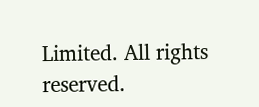Limited. All rights reserved.